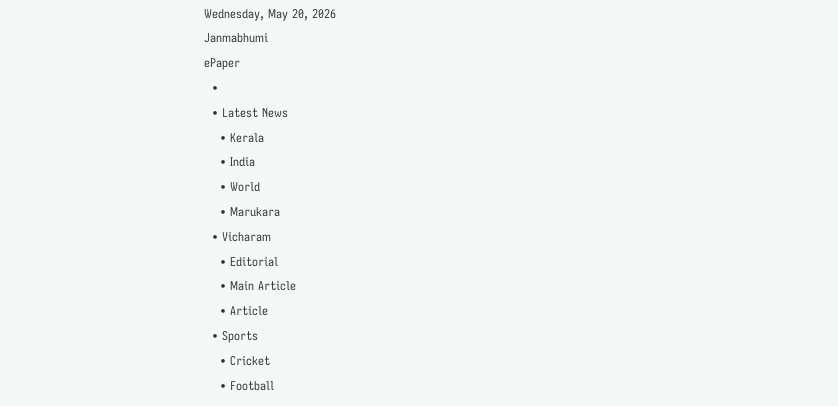Wednesday, May 20, 2026
Janmabhumi
ePaper
  •
  • Latest News
    • Kerala
    • India
    • World
    • Marukara
  • Vicharam
    • Editorial
    • Main Article
    • Article
  • Sports
    • Cricket
    • Football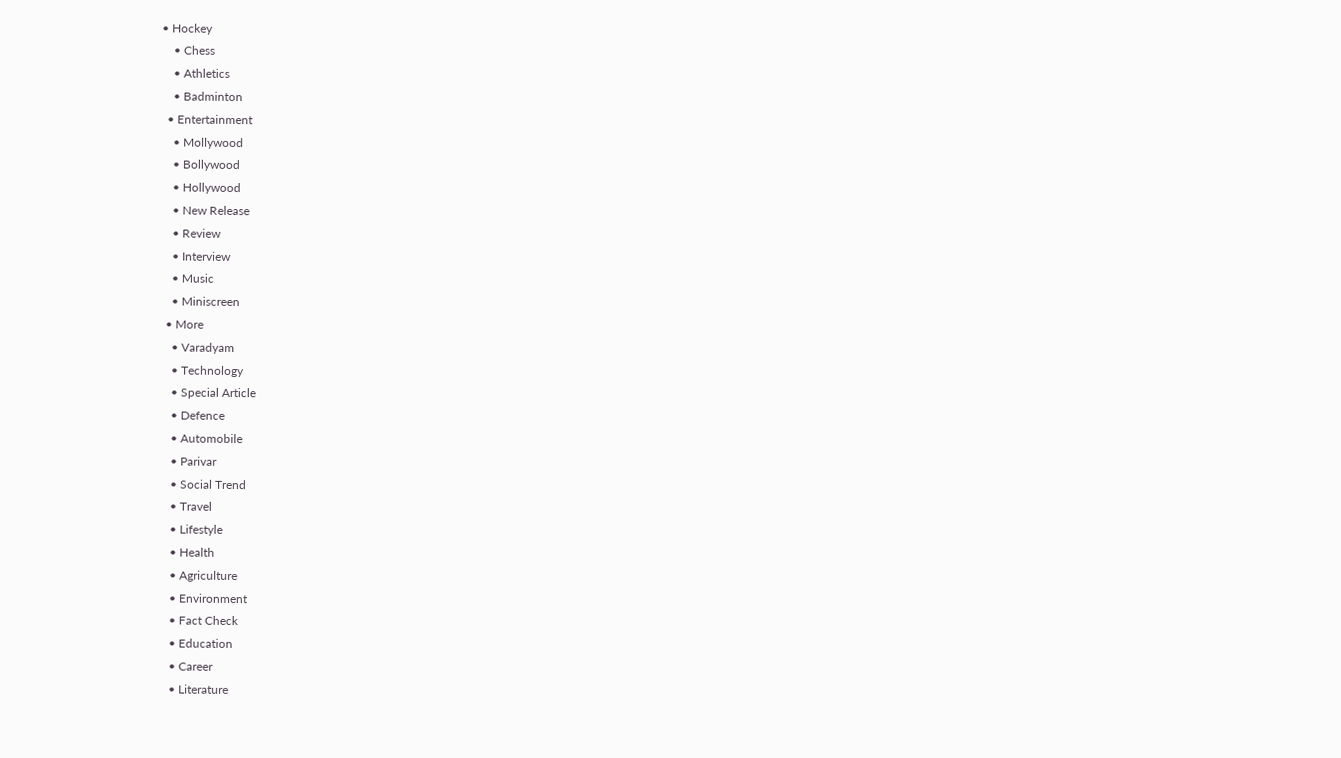• Hockey
    • Chess
    • Athletics
    • Badminton
  • Entertainment
    • Mollywood
    • Bollywood
    • Hollywood
    • New Release
    • Review
    • Interview
    • Music
    • Miniscreen
  • More
    • Varadyam
    • Technology
    • Special Article
    • Defence
    • Automobile
    • Parivar
    • Social Trend
    • Travel
    • Lifestyle
    • Health
    • Agriculture
    • Environment
    • Fact Check
    • Education
    • Career
    • Literature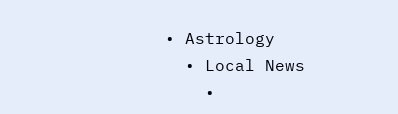• Astrology
  • Local News
    •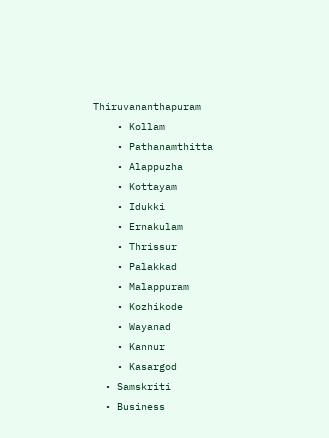Thiruvananthapuram
    • Kollam
    • Pathanamthitta
    • Alappuzha
    • Kottayam
    • Idukki
    • Ernakulam
    • Thrissur
    • Palakkad
    • Malappuram
    • Kozhikode
    • Wayanad
    • Kannur
    • Kasargod
  • Samskriti
  • Business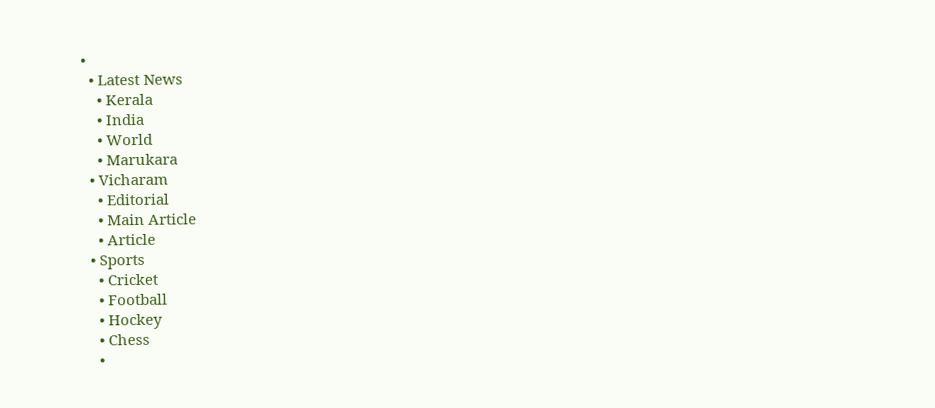•
  • Latest News
    • Kerala
    • India
    • World
    • Marukara
  • Vicharam
    • Editorial
    • Main Article
    • Article
  • Sports
    • Cricket
    • Football
    • Hockey
    • Chess
    •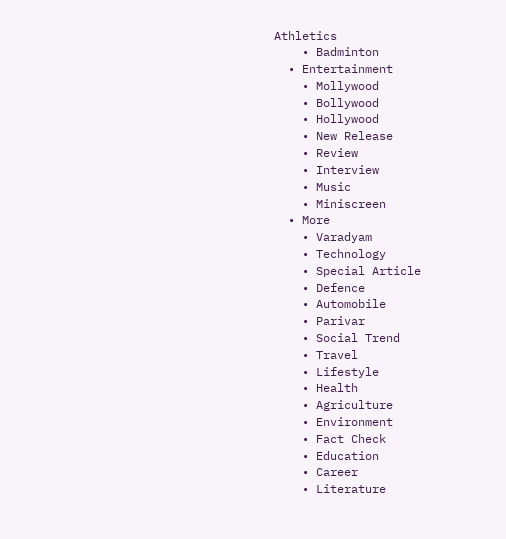Athletics
    • Badminton
  • Entertainment
    • Mollywood
    • Bollywood
    • Hollywood
    • New Release
    • Review
    • Interview
    • Music
    • Miniscreen
  • More
    • Varadyam
    • Technology
    • Special Article
    • Defence
    • Automobile
    • Parivar
    • Social Trend
    • Travel
    • Lifestyle
    • Health
    • Agriculture
    • Environment
    • Fact Check
    • Education
    • Career
    • Literature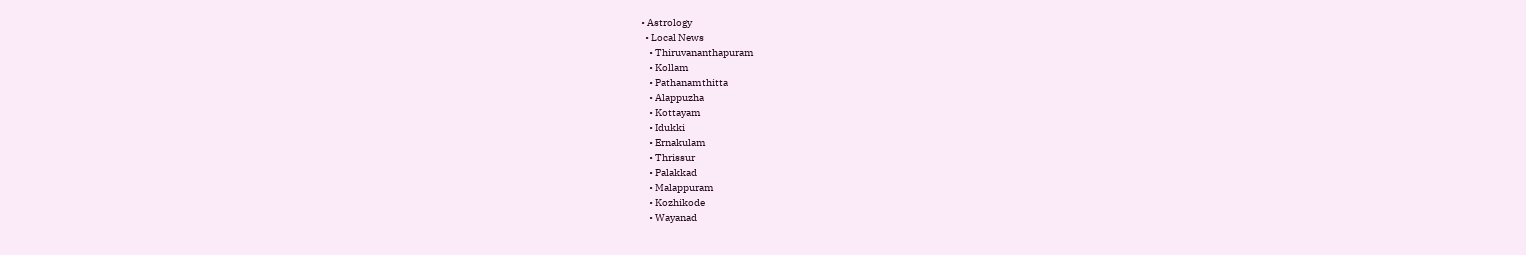• Astrology
  • Local News
    • Thiruvananthapuram
    • Kollam
    • Pathanamthitta
    • Alappuzha
    • Kottayam
    • Idukki
    • Ernakulam
    • Thrissur
    • Palakkad
    • Malappuram
    • Kozhikode
    • Wayanad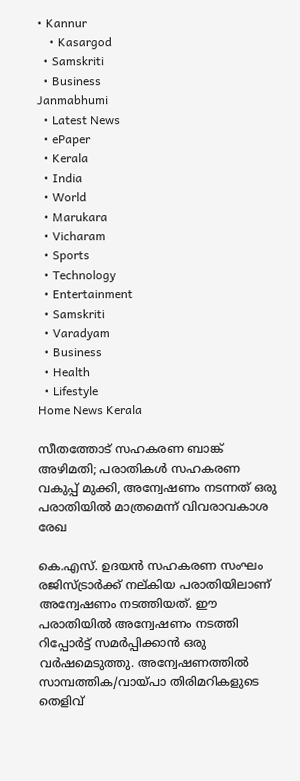• Kannur
    • Kasargod
  • Samskriti
  • Business
Janmabhumi
  • Latest News
  • ePaper
  • Kerala
  • India
  • World
  • Marukara
  • Vicharam
  • Sports
  • Technology
  • Entertainment
  • Samskriti
  • Varadyam
  • Business
  • Health
  • Lifestyle
Home News Kerala

സീതത്തോട് സഹകരണ ബാങ്ക് അഴിമതി; പരാതികള്‍ സഹകരണ വകുപ്പ് മുക്കി, അന്വേഷണം നടന്നത് ഒരു പരാതിയില്‍ മാത്രമെന്ന് വിവരാവകാശ രേഖ

കെ.എസ്. ഉദയന്‍ സഹകരണ സംഘം രജിസ്ട്രാര്‍ക്ക് നല്കിയ പരാതിയിലാണ് അന്വേഷണം നടത്തിയത്. ഈ പരാതിയില്‍ അന്വേഷണം നടത്തി റിപ്പോര്‍ട്ട് സമര്‍പ്പിക്കാന്‍ ഒരു വര്‍ഷമെടുത്തു. അന്വേഷണത്തില്‍ സാമ്പത്തിക/വായ്‌പാ തിരിമറികളുടെ തെളിവ്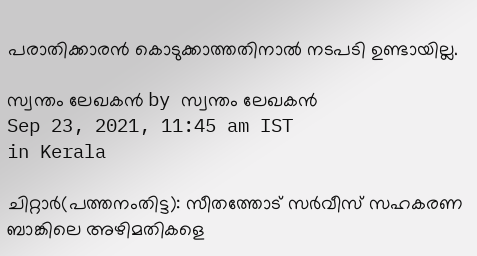പരാതിക്കാരന്‍ കൊടുക്കാത്തതിനാല്‍ നടപടി ഉണ്ടായില്ല.

സ്വന്തം ലേഖകന്‍ by സ്വന്തം ലേഖകന്‍
Sep 23, 2021, 11:45 am IST
in Kerala

ചിറ്റാര്‍(പത്തനംതിട്ട): സീതത്തോട് സര്‍വീസ് സഹകരണ ബാങ്കിലെ അഴിമതികളെ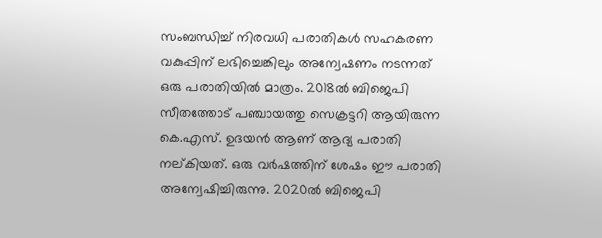സംബന്ധിച്ച് നിരവധി പരാതികള്‍ സഹകരണ വകുപ്പിന് ലഭിച്ചെങ്കിലും അന്വേഷണം നടന്നത് ഒരു പരാതിയില്‍ മാത്രം. 2018ല്‍ ബിജെപി സീതത്തോട് പഞ്ചായത്തു സെക്രട്ടറി ആയിരുന്ന കെ.എസ്. ഉദയന്‍ ആണ് ആദ്യ പരാതി നല്കിയത്. ഒരു വര്‍ഷത്തിന് ശേഷം ഈ പരാതി അന്വേഷിച്ചിരുന്നു. 2020ല്‍ ബിജെപി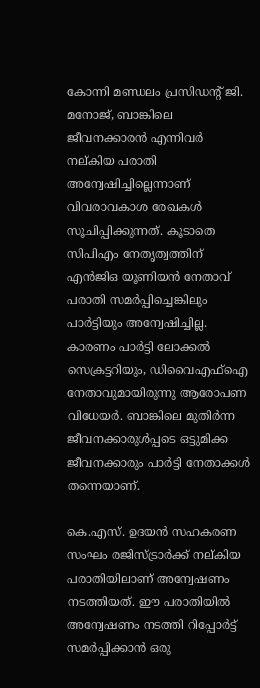കോന്നി മണ്ഡലം പ്രസിഡന്റ് ജി. മനോജ്, ബാങ്കിലെ ജീവനക്കാരന്‍ എന്നിവര്‍ നല്കിയ പരാതി അന്വേഷിച്ചില്ലെന്നാണ് വിവരാവകാശ രേഖകള്‍ സൂചിപ്പിക്കുന്നത്. കൂടാതെ സിപിഎം നേതൃത്വത്തിന് എന്‍ജിഒ യൂണിയന്‍ നേതാവ് പരാതി സമര്‍പ്പിച്ചെങ്കിലും പാര്‍ട്ടിയും അന്വേഷിച്ചില്ല. കാരണം പാര്‍ട്ടി ലോക്കല്‍ സെക്രട്ടറിയും, ഡിവൈഎഫ്‌ഐ നേതാവുമായിരുന്നു ആരോപണ വിധേയര്‍. ബാങ്കിലെ മുതിര്‍ന്ന ജീവനക്കാരുള്‍പ്പടെ ഒട്ടുമിക്ക ജീവനക്കാരും പാര്‍ട്ടി നേതാക്കള്‍ തന്നെയാണ്.

കെ.എസ്. ഉദയന്‍ സഹകരണ സംഘം രജിസ്ട്രാര്‍ക്ക് നല്കിയ പരാതിയിലാണ് അന്വേഷണം നടത്തിയത്. ഈ പരാതിയില്‍ അന്വേഷണം നടത്തി റിപ്പോര്‍ട്ട് സമര്‍പ്പിക്കാന്‍ ഒരു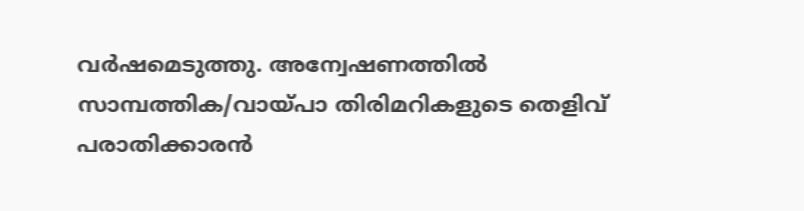വര്‍ഷമെടുത്തു. അന്വേഷണത്തില്‍ സാമ്പത്തിക/വായ്‌പാ തിരിമറികളുടെ തെളിവ് പരാതിക്കാരന്‍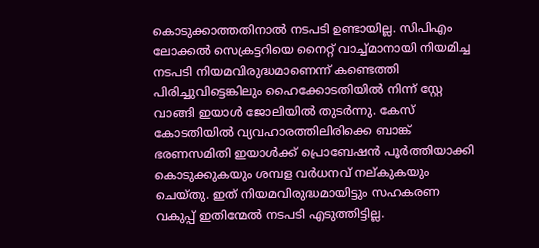കൊടുക്കാത്തതിനാല്‍ നടപടി ഉണ്ടായില്ല. സിപിഎം ലോക്കല്‍ സെക്രട്ടറിയെ നൈറ്റ് വാച്ച്മാനായി നിയമിച്ച നടപടി നിയമവിരുദ്ധമാണെന്ന് കണ്ടെത്തി പിരിച്ചുവിട്ടെങ്കിലും ഹൈക്കോടതിയില്‍ നിന്ന് സ്റ്റേ വാങ്ങി ഇയാള്‍ ജോലിയില്‍ തുടര്‍ന്നു. കേസ് കോടതിയില്‍ വ്യവഹാരത്തിലിരിക്കെ ബാങ്ക് ഭരണസമിതി ഇയാള്‍ക്ക് പ്രൊബേഷന്‍ പൂര്‍ത്തിയാക്കി കൊടുക്കുകയും ശമ്പള വര്‍ധനവ് നല്കുകയും ചെയ്തു. ഇത് നിയമവിരുദ്ധമായിട്ടും സഹകരണ വകുപ്പ് ഇതിന്മേല്‍ നടപടി എടുത്തിട്ടില്ല.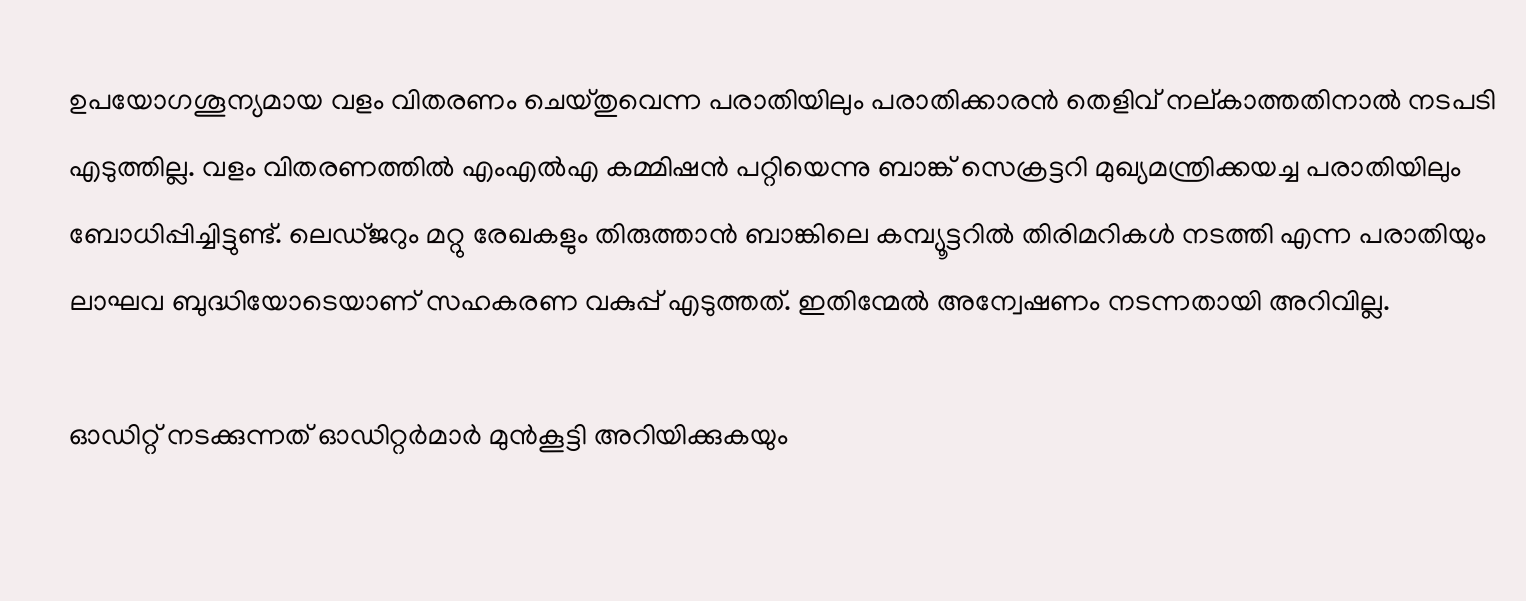ഉപയോഗശൂന്യമായ വളം വിതരണം ചെയ്തുവെന്ന പരാതിയിലും പരാതിക്കാരന്‍ തെളിവ് നല്കാത്തതിനാല്‍ നടപടി എടുത്തില്ല. വളം വിതരണത്തില്‍ എംഎല്‍എ കമ്മിഷന്‍ പറ്റിയെന്നു ബാങ്ക് സെക്രട്ടറി മുഖ്യമന്ത്രിക്കയച്ച പരാതിയിലും ബോധിപ്പിച്ചിട്ടുണ്ട്. ലെഡ്ജറും മറ്റു രേഖകളും തിരുത്താന്‍ ബാങ്കിലെ കമ്പ്യൂട്ടറില്‍ തിരിമറികള്‍ നടത്തി എന്ന പരാതിയും ലാഘവ ബുദ്ധിയോടെയാണ് സഹകരണ വകുപ്പ് എടുത്തത്. ഇതിന്മേല്‍ അന്വേഷണം നടന്നതായി അറിവില്ല.

ഓഡിറ്റ് നടക്കുന്നത് ഓഡിറ്റര്‍മാര്‍ മുന്‍കൂട്ടി അറിയിക്കുകയും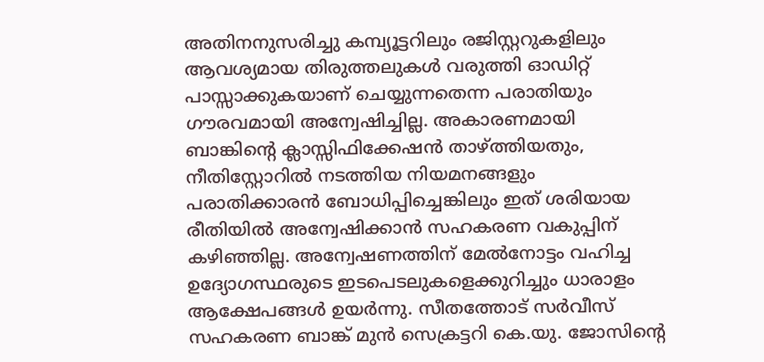അതിനനുസരിച്ചു കമ്പ്യൂട്ടറിലും രജിസ്റ്ററുകളിലും ആവശ്യമായ തിരുത്തലുകള്‍ വരുത്തി ഓഡിറ്റ് പാസ്സാക്കുകയാണ് ചെയ്യുന്നതെന്ന പരാതിയും ഗൗരവമായി അന്വേഷിച്ചില്ല. അകാരണമായി ബാങ്കിന്റെ ക്ലാസ്സിഫിക്കേഷന്‍ താഴ്‌ത്തിയതും, നീതിസ്റ്റോറില്‍ നടത്തിയ നിയമനങ്ങളും പരാതിക്കാരന്‍ ബോധിപ്പിച്ചെങ്കിലും ഇത് ശരിയായ രീതിയില്‍ അന്വേഷിക്കാന്‍ സഹകരണ വകുപ്പിന് കഴിഞ്ഞില്ല. അന്വേഷണത്തിന് മേല്‍നോട്ടം വഹിച്ച ഉദ്യോഗസ്ഥരുടെ ഇടപെടലുകളെക്കുറിച്ചും ധാരാളം ആക്ഷേപങ്ങള്‍ ഉയര്‍ന്നു. സീതത്തോട് സര്‍വീസ് സഹകരണ ബാങ്ക് മുന്‍ സെക്രട്ടറി കെ.യു. ജോസിന്റെ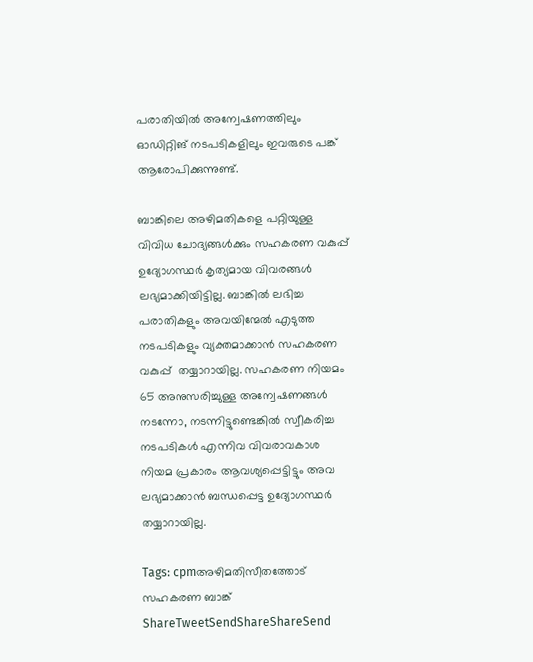പരാതിയില്‍ അന്വേഷണത്തിലും ഓഡിറ്റിങ് നടപടികളിലും ഇവരുടെ പങ്ക് ആരോപിക്കുന്നുണ്ട്.

ബാങ്കിലെ അഴിമതികളെ പറ്റിയുള്ള വിവിധ ചോദ്യങ്ങള്‍ക്കും സഹകരണ വകുപ്പ് ഉദ്യോഗസ്ഥര്‍ കൃത്യമായ വിവരങ്ങള്‍ ലഭ്യമാക്കിയിട്ടില്ല. ബാങ്കില്‍ ലഭിച്ച പരാതികളും അവയിന്മേല്‍ എടുത്ത നടപടികളും വ്യക്തമാക്കാന്‍ സഹകരണ വകുപ്പ്  തയ്യാറായില്ല. സഹകരണ നിയമം 65 അനുസരിച്ചുള്ള അന്വേഷണങ്ങള്‍ നടന്നോ, നടന്നിട്ടുണ്ടെങ്കില്‍ സ്വീകരിച്ച നടപടികള്‍ എന്നിവ വിവരാവകാശ നിയമ പ്രകാരം ആവശ്യപ്പെട്ടിട്ടും അവ ലഭ്യമാക്കാന്‍ ബന്ധപ്പെട്ട ഉദ്യോഗസ്ഥര്‍ തയ്യാറായില്ല.

Tags: cpmഅഴിമതിസീതത്തോട് സഹകരണ ബാങ്ക്
ShareTweetSendShareShareSend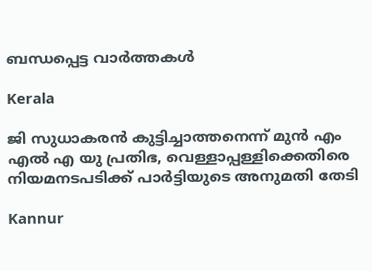ബന്ധപ്പെട്ട വാര്‍ത്തകള്‍

Kerala

ജി സുധാകരന്‍ കുട്ടിച്ചാത്തനെന്ന് മുന്‍ എം എല്‍ എ യു പ്രതിഭ, വെള്ളാപ്പള്ളിക്കെതിരെ നിയമനടപടിക്ക് പാര്‍ട്ടിയുടെ അനുമതി തേടി

Kannur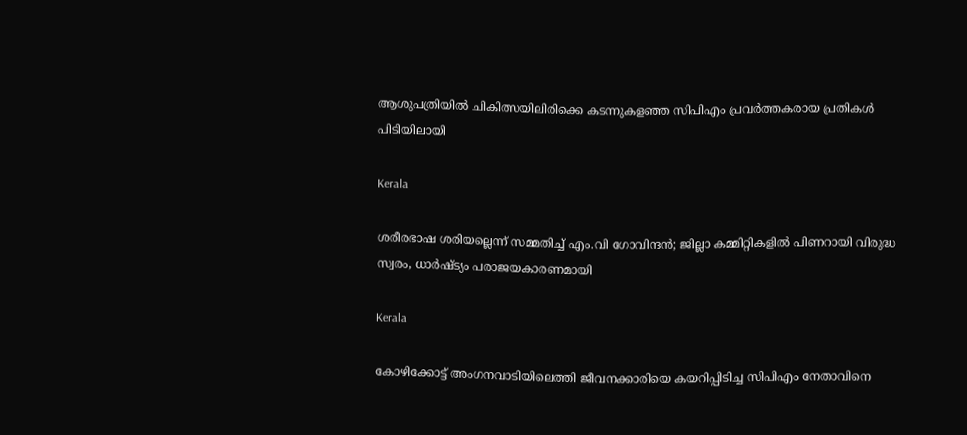ആശുപത്രിയില്‍ ചികിത്സയിലിരിക്കെ കടന്നുകളഞ്ഞ സിപിഎം പ്രവര്‍ത്തകരായ പ്രതികള്‍ പിടിയിലായി

Kerala

ശരീരഭാഷ ശരിയല്ലെന്ന് സമ്മതിച്ച് എം.വി ഗോവിന്ദൻ; ജില്ലാ കമ്മിറ്റികളിൽ പിണറായി വിരുദ്ധ സ്വരം, ധാർഷ്ട്യം പരാജയകാരണമായി

Kerala

കോഴിക്കോട്ട് അംഗനവാടിയിലെത്തി ജീവനക്കാരിയെ കയറിപ്പിടിച്ച സിപിഎം നേതാവിനെ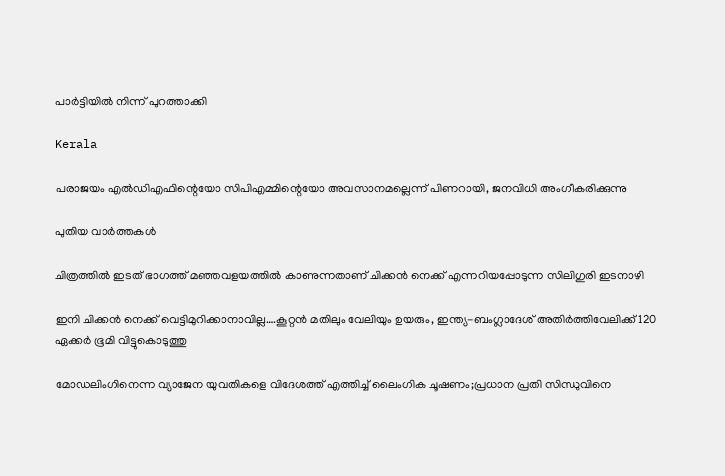പാർട്ടിയിൽ നിന്ന് പുറത്താക്കി

Kerala

പരാജയം എല്‍ഡിഎഫിന്റെയോ സിപിഎമ്മിന്റെയോ അവസാനമല്ലെന്ന് പിണറായി, ജനവിധി അംഗീകരിക്കുന്നു

പുതിയ വാര്‍ത്തകള്‍

ചിത്രത്തില്‍ ഇടത് ഭാഗത്ത് മഞ്ഞവളയത്തില്‍ കാണുന്നതാണ് ചിക്കന്‍ നെക്ക് എന്നറിയപ്പോടുന്ന സിലിഗുരി ഇടനാഴി

ഇനി ചിക്കന്‍ നെക്ക് വെട്ടിമുറിക്കാനാവില്ല….കൂറ്റന്‍ മതിലും വേലിയും ഉയരും, ഇന്ത്യ-ബംഗ്ലാദേശ് അതിര്‍ത്തിവേലിക്ക് 120 ഏക്കര്‍ ഭൂമി വിട്ടുകൊടുത്തു

മോഡലിംഗിനെന്ന വ്യാജേന യുവതികളെ വിദേശത്ത് എത്തിച്ച് ലൈംഗിക ചൂഷണം;പ്രധാന പ്രതി സിന്ധുവിനെ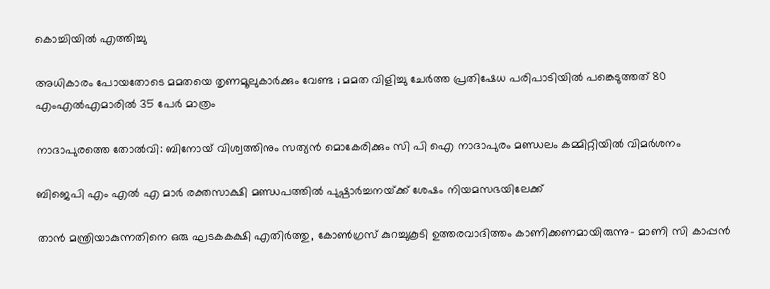കൊച്ചിയില്‍ എത്തിച്ചു

അധികാരം പോയതോടെ മമതയെ തൃണമൂലുകാർക്കും വേണ്ട ; മമത വിളിച്ചു ചേർത്ത പ്രതിഷേധ പരിപാടിയിൽ പങ്കെടുത്തത് 80 എംഎൽഎമാരിൽ 35 പേർ മാത്രം

നാദാപുരത്തെ തോല്‍വി: ബിനോയ് വിശ്വത്തിനും സത്യന്‍ മൊകേരിക്കും സി പി ഐ നാദാപുരം മണ്ഡലം കമ്മിറ്റിയില്‍ വിമര്‍ശനം

ബിജെപി എം എല്‍ എ മാര്‍ രക്തസാക്ഷി മണ്ഡപത്തില്‍ പുഷ്പാര്‍ച്ചനയ്‌ക്ക് ശേഷം നിയമസഭയിലേക്ക്

താന്‍ മന്ത്രിയാകുന്നതിനെ ഒരു ഘടകകക്ഷി എതിര്‍ത്തു, കോണ്‍ഗ്രസ് കുറച്ചുകൂടി ഉത്തരവാദിത്തം കാണിക്കണമായിരുന്നു- മാണി സി കാപ്പന്‍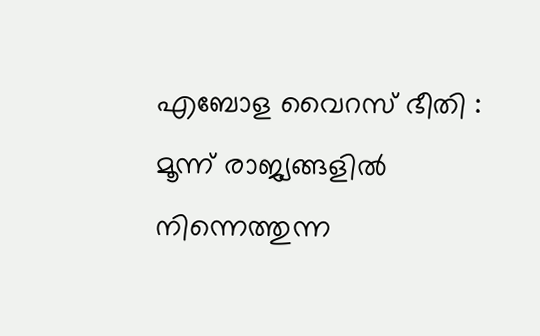എബോള വൈറസ് ഭീതി : മൂന്ന് രാജ്യങ്ങളിൽ നിന്നെത്തുന്ന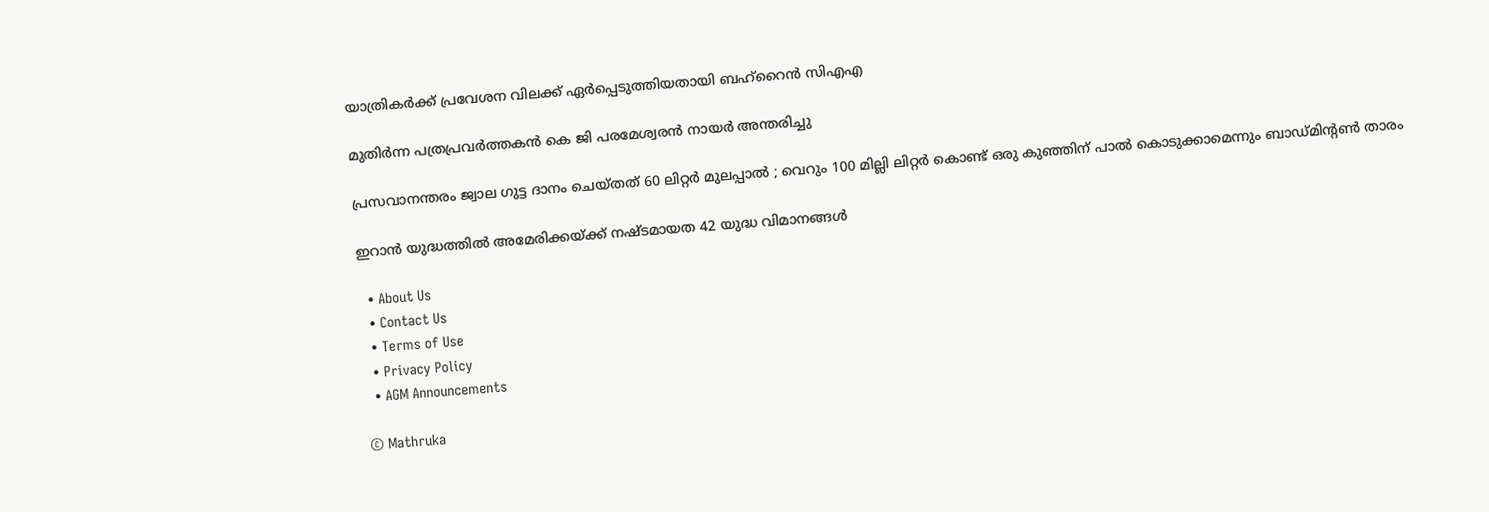യാത്രികർക്ക് പ്രവേശന വിലക്ക് ഏർപ്പെടുത്തിയതായി ബഹ്‌റൈൻ സിഎഎ

മുതിര്‍ന്ന പത്രപ്രവര്‍ത്തകന്‍ കെ ജി പരമേശ്വരന്‍ നായര്‍ അന്തരിച്ചു

പ്രസവാനന്തരം ജ്വാല ഗുട്ട ദാനം ചെയ്തത് 60 ലിറ്റർ മുലപ്പാൽ ; വെറും 100 മില്ലി ലിറ്റർ കൊണ്ട് ഒരു കുഞ്ഞിന് പാൽ കൊടുക്കാമെന്നും ബാഡ്മിൻ്റൺ താരം

ഇറാൻ യുദ്ധത്തിൽ അമേരിക്കയ്‌ക്ക് നഷ്ടമായത 42 യുദ്ധ വിമാനങ്ങൾ

  • About Us
  • Contact Us
  • Terms of Use
  • Privacy Policy
  • AGM Announcements

© Mathruka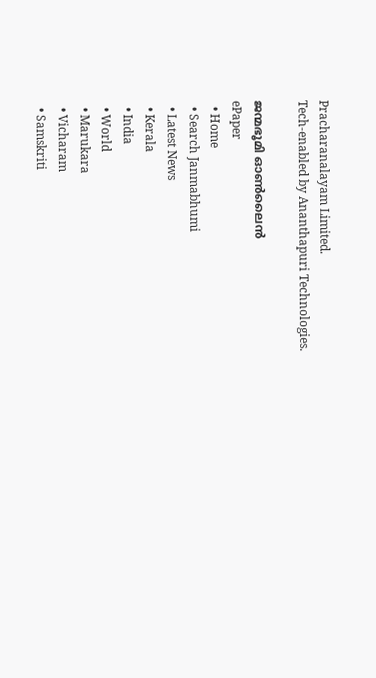Pracharanalayam Limited.
Tech-enabled by Ananthapuri Technologies.

ജന്മഭൂമി ഓണ്‍ലൈന്‍
ePaper
  • Home
  • Search Janmabhumi
  • Latest News
  • Kerala
  • India
  • World
  • Marukara
  • Vicharam
  • Samskriti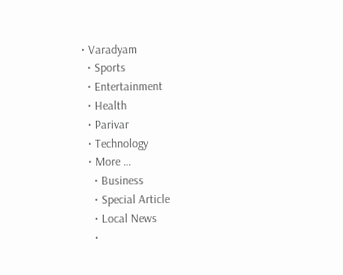• Varadyam
  • Sports
  • Entertainment
  • Health
  • Parivar
  • Technology
  • More …
    • Business
    • Special Article
    • Local News
    •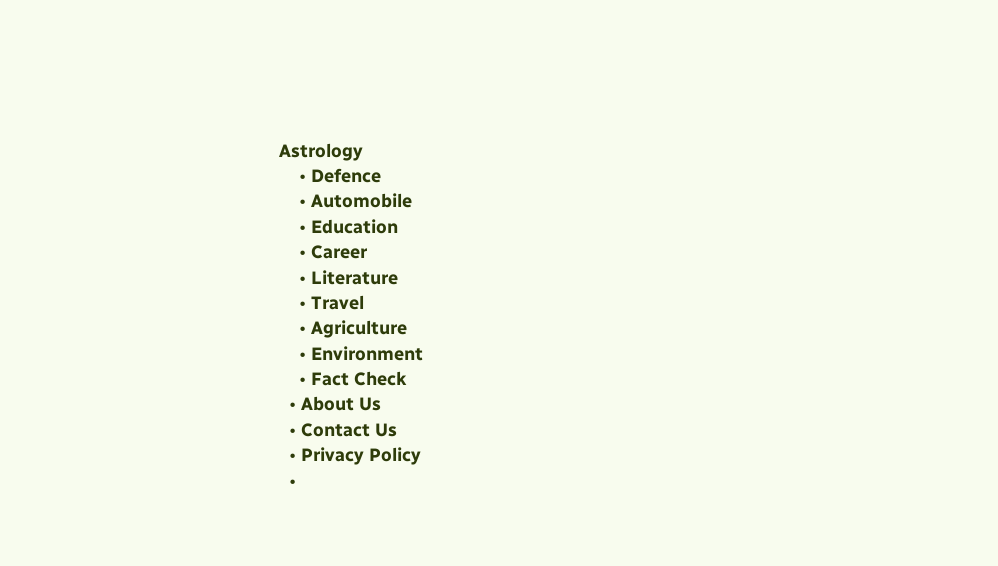Astrology
    • Defence
    • Automobile
    • Education
    • Career
    • Literature
    • Travel
    • Agriculture
    • Environment
    • Fact Check
  • About Us
  • Contact Us
  • Privacy Policy
  •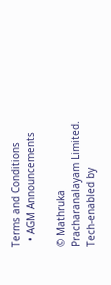Terms and Conditions
  • AGM Announcements

© Mathruka Pracharanalayam Limited.
Tech-enabled by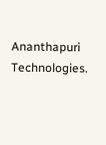Ananthapuri Technologies.